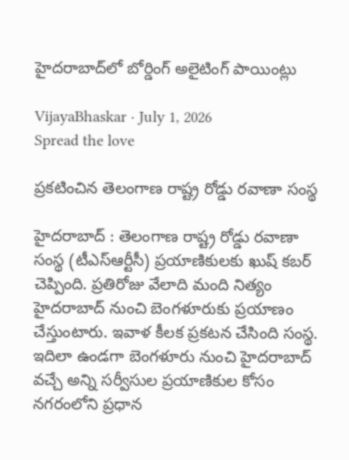హైదరాబాద్‌లో బోర్డింగ్ అలైటింగ్ పాయింట్లు

VijayaBhaskar · July 1, 2026
Spread the love

ప్ర‌క‌టించిన తెలంగాణ రాష్ట్ర రోడ్డు ర‌వాణా సంస్థ‌

హైద‌రాబాద్ : తెలంగాణ రాష్ట్ర రోడ్డు ర‌వాణా సంస్థ (టీఎస్ఆర్టీసీ) ప్ర‌యాణికుల‌కు ఖుష్ క‌బ‌ర్ చెప్పింది. ప్ర‌తిరోజు వేలాది మంది నిత్యం హైద‌రాబాద్ నుంచి బెంగ‌ళూరుకు ప్ర‌యాణం చేస్తుంటారు. ఇవాళ కీల‌క ప్ర‌క‌ట‌న చేసింది సంస్థ‌. ఇదిలా ఉండ‌గా బెంగళూరు నుంచి హైదరాబాద్ వచ్చే అన్ని సర్వీసుల ప్రయాణికుల కోసం నగరంలోని ప్రధాన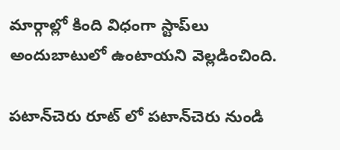మార్గాల్లో కింది విధంగా స్టాప్‌లు అందుబాటులో ఉంటాయ‌ని వెల్ల‌డించింది.

పటాన్‌చెరు రూట్ లో పటాన్‌చెరు నుండి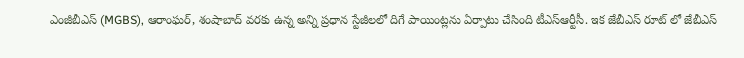ఎంజీబీఎస్ (MGBS), ఆరాంఘర్, శంషాబాద్ వరకు ఉన్న అన్ని ప్రధాన స్టేజీలలో దిగే పాయింట్ల‌ను ఏర్పాటు చేసింది టీఎస్ఆర్టీసీ. ఇక జేబీఎస్ రూట్ లో జేబీఎస్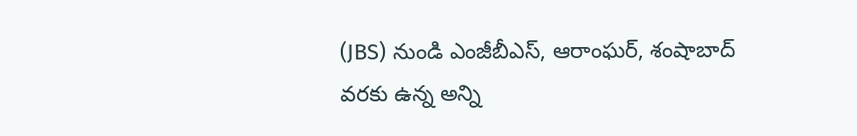(JBS) నుండి ఎంజీబీఎస్, ఆరాంఘర్, శంషాబాద్ వరకు ఉన్న అన్ని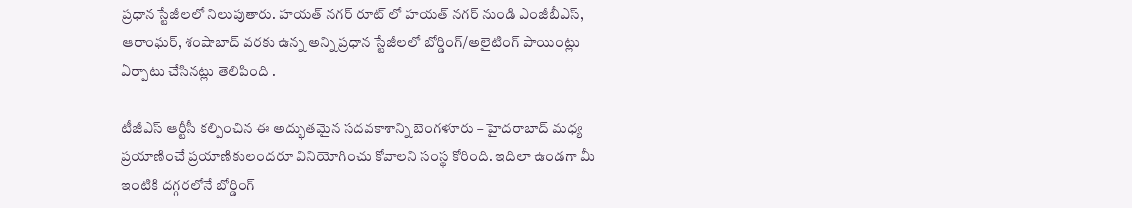ప్రధాన స్టేజీలలో నిలుపుతారు. హయత్ నగర్ రూట్ లో హయత్ నగర్ నుండి ఎంజీబీఎస్, ఆరాంఘర్, శంషాబాద్ వరకు ఉన్న అన్ని ప్రధాన స్టేజీలలో బోర్డింగ్/అలైటింగ్ పాయింట్లు ఏర్పాటు చేసిన‌ట్లు తెలిపింది .

టీజీఎస్ ఆర్టీసీ కల్పించిన ఈ అద్భుతమైన సదవకాశాన్ని బెంగళూరు – హైదరాబాద్ మధ్య ప్రయాణించే ప్రయాణికులందరూ వినియోగించు కోవాలని సంస్థ కోరింది. ఇదిలా ఉండ‌గా మీ ఇంటికి దగ్గరలోనే బోర్డింగ్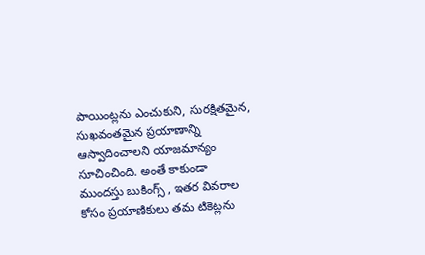పాయింట్లను ఎంచుకుని, సురక్షితమైన, సుఖవంతమైన ప్రయాణాన్ని ఆస్వాదించాలని యాజమాన్యం సూచించింది. అంతే కాకుండా ముందస్తు బుకింగ్స్ , ఇతర వివరాల కోసం ప్రయాణికులు తమ టికెట్లను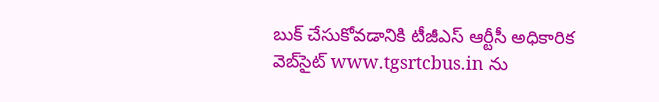బుక్ చేసుకోవడానికి టీజీఎస్ ఆర్టీసీ అధికారిక వెబ్‌సైట్ www.tgsrtcbus.in ను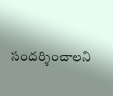సందర్శించాల‌ని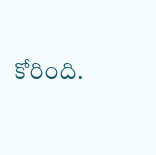కోరింది.